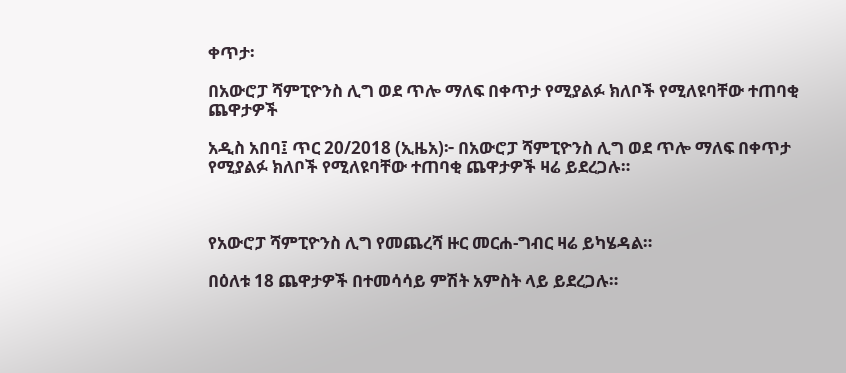ቀጥታ፡

በአውሮፓ ሻምፒዮንስ ሊግ ወደ ጥሎ ማለፍ በቀጥታ የሚያልፉ ክለቦች የሚለዩባቸው ተጠባቂ ጨዋታዎች

አዲስ አበባ፤ ጥር 20/2018 (ኢዜአ)፦ በአውሮፓ ሻምፒዮንስ ሊግ ወደ ጥሎ ማለፍ በቀጥታ የሚያልፉ ክለቦች የሚለዩባቸው ተጠባቂ ጨዋታዎች ዛሬ ይደረጋሉ።



የአውሮፓ ሻምፒዮንስ ሊግ የመጨረሻ ዙር መርሐ-ግብር ዛሬ ይካሄዳል።

በዕለቱ 18 ጨዋታዎች በተመሳሳይ ምሽት አምስት ላይ ይደረጋሉ።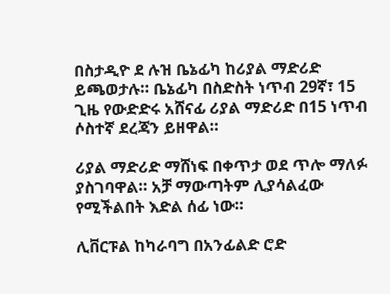በስታዲዮ ደ ሉዝ ቤኔፊካ ከሪያል ማድሪድ ይጫወታሉ። ቤኔፊካ በስድስት ነጥብ 29ኛ፣ 15 ጊዜ የውድድሩ አሸናፊ ሪያል ማድሪድ በ15 ነጥብ ሶስተኛ ደረጃን ይዘዋል።

ሪያል ማድሪድ ማሸነፍ በቀጥታ ወደ ጥሎ ማለፉ ያስገባዋል። አቻ ማውጣትም ሊያሳልፈው የሚችልበት እድል ሰፊ ነው።

ሊቨርፑል ከካራባግ በአንፊልድ ሮድ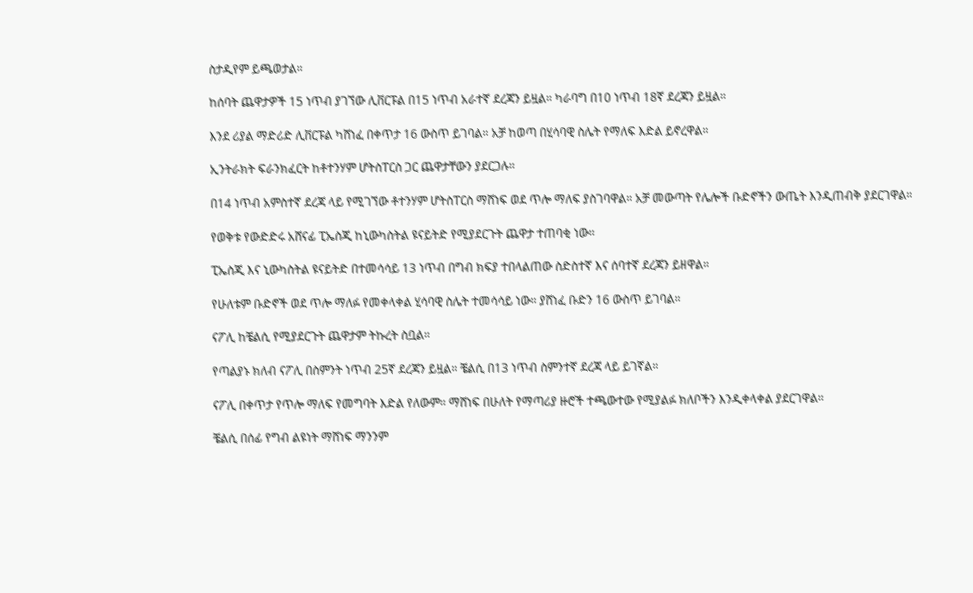ስታዲየም ይጫወታል።

ከሰባት ጨዋታዎች 15 ነጥብ ያገኘው ሊቨርፑል በ15 ነጥብ አራተኛ ደረጃን ይዟል። ካራባግ በ10 ነጥብ 18ኛ ደረጃን ይዟል።

እንደ ሪያል ማድሪድ ሊቨርፑል ካሸነፈ በቀጥታ 16 ውስጥ ይገባል። አቻ ከወጣ በሂሳባዊ ስሌት የማለፍ እድል ይኖረዋል።

ኢንትራክት ፍራንክፈርት ከቶተንሃም ሆትስፐርስ ጋር ጨዋታቸውን ያደርጋሉ።

በ14 ነጥብ አምስተኛ ደረጃ ላይ የሚገኘው ቶተንሃም ሆትስፐርስ ማሸነፍ ወደ ጥሎ ማለፍ ያስገባዋል። አቻ መውጣት የሌሎች ቡድኖችን ውጤት እንዲጠብቅ ያደርገዋል።

የወቅቱ የውድድሩ አሸናፊ ፒኤስጂ ከኒውካስትል ዩናይትድ የሚያደርጉት ጨዋታ ተጠባቂ ነው።

ፒኤስጂ እና ኒውካስትል ዩናይትድ በተመሳሳይ 13 ነጥብ በግብ ክፍያ ተበላልጠው ስድስተኛ እና ሰባተኛ ደረጃን ይዘዋል።

የሁለቱም ቡድኖች ወደ ጥሎ ማለፉ የመቀላቀል ሂሳባዊ ስሌት ተመሳሳይ ነው። ያሸነፈ ቡድን 16 ውስጥ ይገባል።

ናፖሊ ከቼልሲ የሚያደርጉት ጨዋታም ትኩረት ስቧል።

የጣልያኑ ክለብ ናፖሊ በስምንት ነጥብ 25ኛ ደረጃን ይዟል። ቼልሲ በ13 ነጥብ ስምንተኛ ደረጃ ላይ ይገኛል።

ናፖሊ በቀጥታ የጥሎ ማለፍ የመግባት እድል የለውም። ማሸነፍ በሁለት የማጣሪያ ዙሮች ተጫውተው የሚያልፉ ክለቦችን እንዲቀላቀል ያደርገዋል።

ቼልሲ በሰፊ የግብ ልዩነት ማሸነፍ ማንንም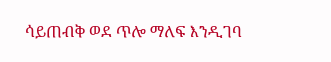ሳይጠብቅ ወደ ጥሎ ማለፍ እንዲገባ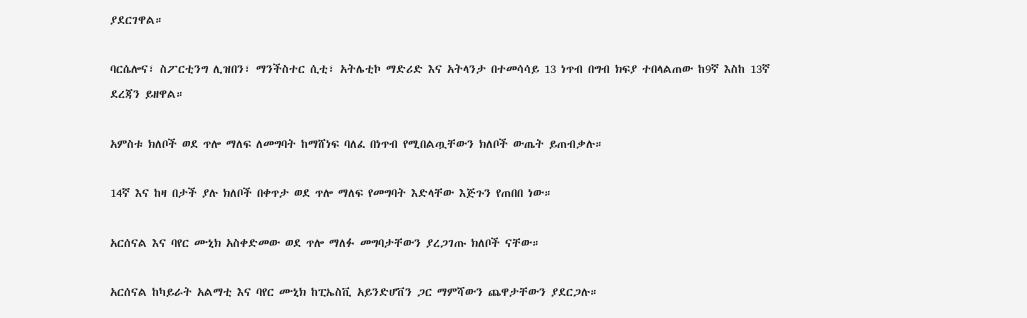ያደርገዋል።

ባርሴሎና፣ ስፖርቲንግ ሊዝበን፣ ማንችስተር ሲቲ፣ አትሌቲኮ ማድሪድ እና አትላንታ በተመሳሳይ 13 ነጥብ በግብ ክፍያ ተበላልጠው ከ9ኛ እስከ 13ኛ ደረጃን ይዘዋል።

አምስቱ ክለቦች ወደ ጥሎ ማለፍ ለመግባት ከማሸነፍ ባለፈ በነጥብ የሚበልጧቸውን ክለቦች ውጤት ይጠብቃሉ።

14ኛ እና ከዛ በታች ያሉ ክለቦች በቀጥታ ወደ ጥሎ ማለፍ የመግባት እድላቸው እጅጉን የጠበበ ነው።

አርሰናል እና ባየር ሙኒክ አስቀድመው ወደ ጥሎ ማለፉ መግባታቸውን ያረጋገጡ ክለቦች ናቸው።

አርሰናል ከካይራት አልማቲ እና ባየር ሙኒክ ከፒኤስቪ አይንድሆቨን ጋር ማምሻውን ጨዋታቸውን ያደርጋሉ።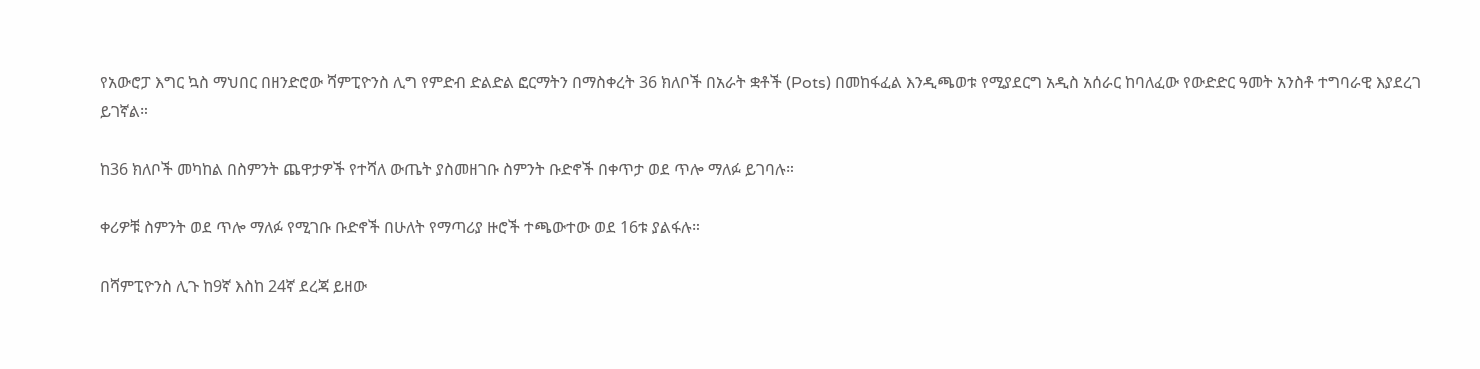የአውሮፓ እግር ኳስ ማህበር በዘንድሮው ሻምፒዮንስ ሊግ የምድብ ድልድል ፎርማትን በማስቀረት 36 ክለቦች በአራት ቋቶች (Pots) በመከፋፈል እንዲጫወቱ የሚያደርግ አዲስ አሰራር ከባለፈው የውድድር ዓመት አንስቶ ተግባራዊ እያደረገ ይገኛል።

ከ36 ክለቦች መካከል በስምንት ጨዋታዎች የተሻለ ውጤት ያስመዘገቡ ስምንት ቡድኖች በቀጥታ ወደ ጥሎ ማለፉ ይገባሉ።

ቀሪዎቹ ስምንት ወደ ጥሎ ማለፉ የሚገቡ ቡድኖች በሁለት የማጣሪያ ዙሮች ተጫውተው ወደ 16ቱ ያልፋሉ።

በሻምፒዮንስ ሊጉ ከ9ኛ እስከ 24ኛ ደረጃ ይዘው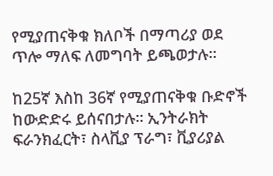የሚያጠናቅቁ ክለቦች በማጣሪያ ወደ ጥሎ ማለፍ ለመግባት ይጫወታሉ።

ከ25ኛ እስከ 36ኛ የሚያጠናቅቁ ቡድኖች ከውድድሩ ይሰናበታሉ። ኢንትራክት ፍራንክፈርት፣ ስላቪያ ፕራግ፣ ቪያሪያል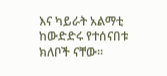እና ካይራት አልማቲ ከውድድሩ የተሰናበቱ ክለቦች ናቸው።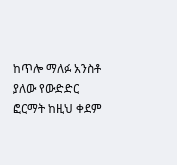ከጥሎ ማለፉ አንስቶ ያለው የውድድር ፎርማት ከዚህ ቀደም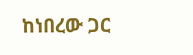ከነበረው ጋር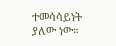ተመሳሳይነት ያለው ነው።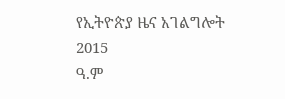የኢትዮጵያ ዜና አገልግሎት
2015
ዓ.ም